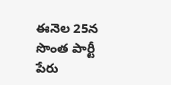ఈనెల 25న సొంత పార్టీ పేరు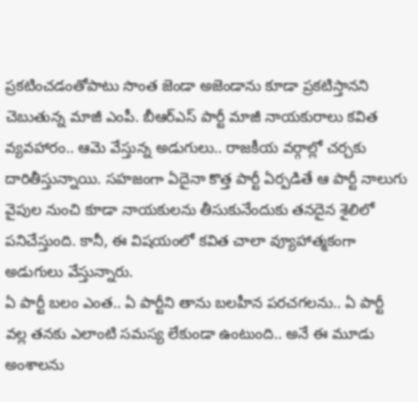ప్రకటించడంతోపాటు సొంత జెండా అజెండాను కూడా ప్రకటిస్తానని చెబుతున్న మాజీ ఎంపీ. బీఆర్ఎస్ పార్టీ మాజీ నాయకురాలు కవిత వ్యవహారం.. ఆమె వేస్తున్న అడుగులు.. రాజకీయ వర్గాల్లో చర్చకు దారితీస్తున్నాయి. సహజంగా ఏదైనా కొత్త పార్టీ ఏర్పడితే ఆ పార్టీ నాలుగు వైపుల నుంచి కూడా నాయకులను తీసుకునేందుకు తనదైన శైలిలో పనిచేస్తుంది. కానీ, ఈ విషయంలో కవిత చాలా వ్యూహాత్మకంగా అడుగులు వేస్తున్నారు.
ఏ పార్టీ బలం ఎంత.. ఏ పార్టీని తాను బలహీన పరచగలను.. ఏ పార్టీ వల్ల తనకు ఎలాంటి సమస్య లేకుండా ఉంటుంది.. అనే ఈ మూడు అంశాలను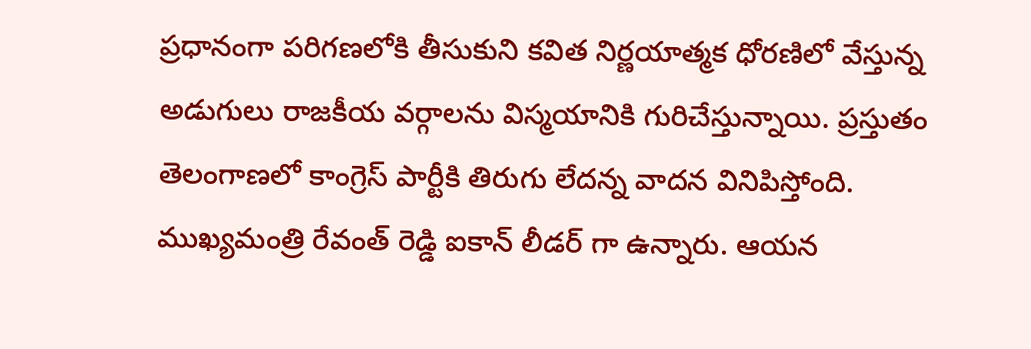ప్రధానంగా పరిగణలోకి తీసుకుని కవిత నిర్ణయాత్మక ధోరణిలో వేస్తున్న అడుగులు రాజకీయ వర్గాలను విస్మయానికి గురిచేస్తున్నాయి. ప్రస్తుతం తెలంగాణలో కాంగ్రెస్ పార్టీకి తిరుగు లేదన్న వాదన వినిపిస్తోంది. ముఖ్యమంత్రి రేవంత్ రెడ్డి ఐకాన్ లీడర్ గా ఉన్నారు. ఆయన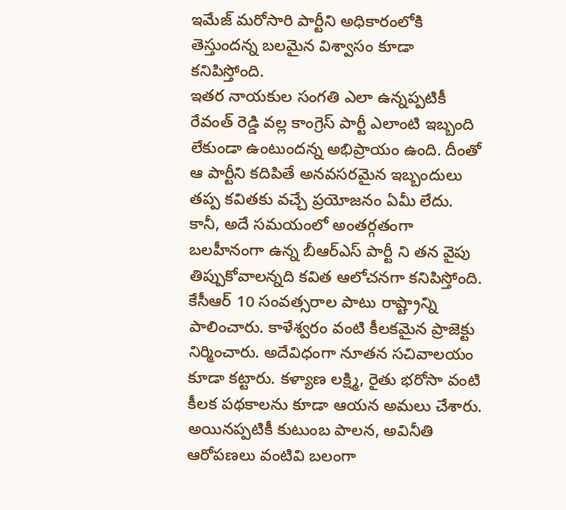ఇమేజ్ మరోసారి పార్టీని అధికారంలోకి తెస్తుందన్న బలమైన విశ్వాసం కూడా కనిపిస్తోంది.
ఇతర నాయకుల సంగతి ఎలా ఉన్నప్పటికీ రేవంత్ రెడ్డి వల్ల కాంగ్రెస్ పార్టీ ఎలాంటి ఇబ్బంది లేకుండా ఉంటుందన్న అభిప్రాయం ఉంది. దీంతో ఆ పార్టీని కదిపితే అనవసరమైన ఇబ్బందులు తప్ప కవితకు వచ్చే ప్రయోజనం ఏమీ లేదు. కానీ, అదే సమయంలో అంతర్గతంగా బలహీనంగా ఉన్న బీఆర్ఎస్ పార్టీ ని తన వైపు తిప్పుకోవాలన్నది కవిత ఆలోచనగా కనిపిస్తోంది. కేసీఆర్ 10 సంవత్సరాల పాటు రాష్ట్రాన్ని పాలించారు. కాళేశ్వరం వంటి కీలకమైన ప్రాజెక్టు నిర్మించారు. అదేవిధంగా నూతన సచివాలయం కూడా కట్టారు. కళ్యాణ లక్ష్మి, రైతు భరోసా వంటి కీలక పథకాలను కూడా ఆయన అమలు చేశారు.
అయినప్పటికీ కుటుంబ పాలన, అవినీతి ఆరోపణలు వంటివి బలంగా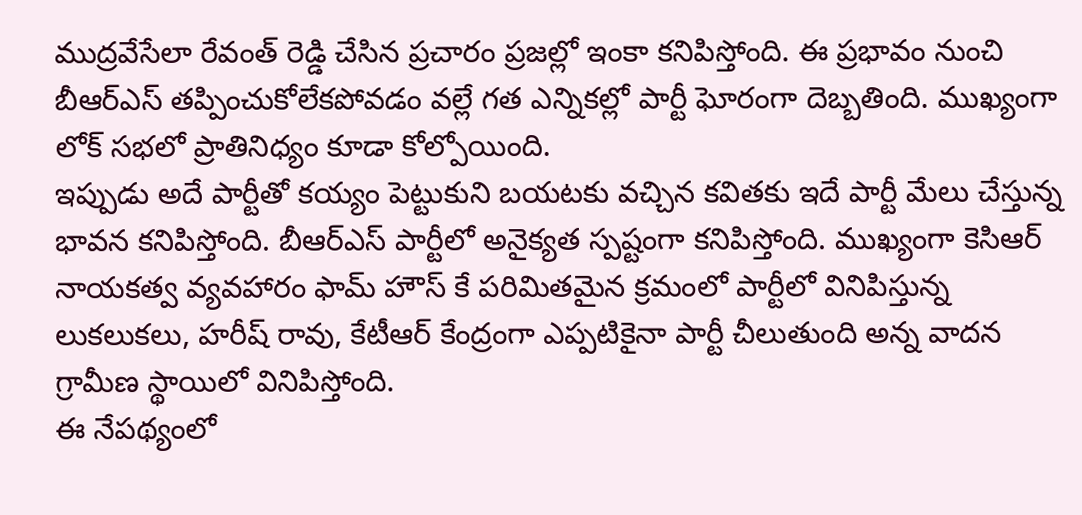ముద్రవేసేలా రేవంత్ రెడ్డి చేసిన ప్రచారం ప్రజల్లో ఇంకా కనిపిస్తోంది. ఈ ప్రభావం నుంచి బీఆర్ఎస్ తప్పించుకోలేకపోవడం వల్లే గత ఎన్నికల్లో పార్టీ ఘోరంగా దెబ్బతింది. ముఖ్యంగా లోక్ సభలో ప్రాతినిధ్యం కూడా కోల్పోయింది.
ఇప్పుడు అదే పార్టీతో కయ్యం పెట్టుకుని బయటకు వచ్చిన కవితకు ఇదే పార్టీ మేలు చేస్తున్న భావన కనిపిస్తోంది. బీఆర్ఎస్ పార్టీలో అనైక్యత స్పష్టంగా కనిపిస్తోంది. ముఖ్యంగా కెసిఆర్ నాయకత్వ వ్యవహారం ఫామ్ హౌస్ కే పరిమితమైన క్రమంలో పార్టీలో వినిపిస్తున్న లుకలుకలు, హరీష్ రావు, కేటీఆర్ కేంద్రంగా ఎప్పటికైనా పార్టీ చీలుతుంది అన్న వాదన గ్రామీణ స్థాయిలో వినిపిస్తోంది.
ఈ నేపథ్యంలో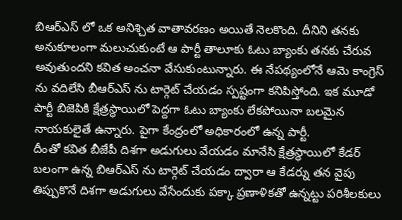బిఆర్ఎస్ లో ఒక అనిశ్చిత వాతావరణం అయితే నెలకొంది. దీనిని తనకు అనుకూలంగా మలుచుకుంటే ఆ పార్టీ తాలూకు ఓటు బ్యాంకు తనకు చేరువ అవుతుందని కవిత అంచనా వేసుకుంటున్నారు. ఈ నేపథ్యంలోనే ఆమె కాంగ్రెస్ ను వదిలేసి బీఆర్ఎస్ ను టార్గెట్ చేయడం స్పష్టంగా కనిపిస్తోంది. ఇక మూడో పార్టీ బిజెపికి క్షేత్రస్థాయిలో పెద్దగా ఓటు బ్యాంకు లేకపోయినా బలమైన నాయకులైతే ఉన్నారు. పైగా కేంద్రంలో అధికారంలో ఉన్న పార్టీ.
దీంతో కవిత బీజేపీ దిశగా అడుగులు వేయడం మానేసి క్షేత్రస్థాయిలో కేడర్ బలంగా ఉన్న బిఆర్ఎస్ ను టార్గెట్ చేయడం ద్వారా ఆ కేడర్ను తన వైపు తిప్పుకొనే దిశగా అడుగులు వేసేందుకు పక్కా ప్రణాళికతో ఉన్నట్టు పరిశీలకులు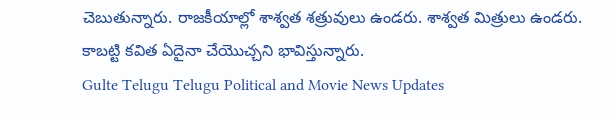చెబుతున్నారు. రాజకీయాల్లో శాశ్వత శత్రువులు ఉండరు. శాశ్వత మిత్రులు ఉండరు. కాబట్టి కవిత ఏదైనా చేయొచ్చని భావిస్తున్నారు.
Gulte Telugu Telugu Political and Movie News Updates